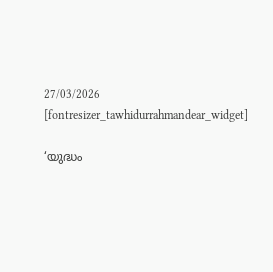27/03/2026
[fontresizer_tawhidurrahmandear_widget]

‘യുദ്ധം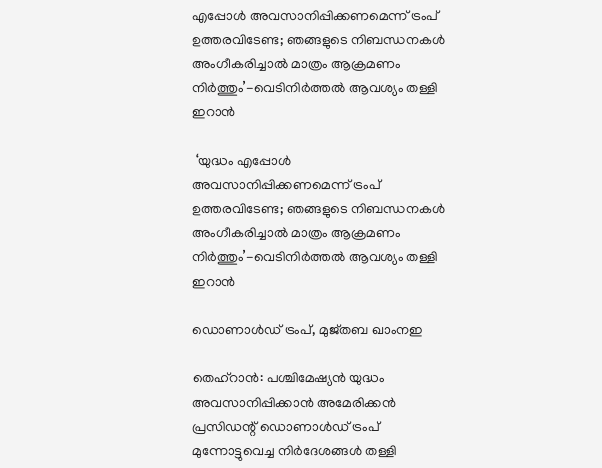എപ്പോൾ അവസാനിപ്പിക്കണമെന്ന് ട്രംപ് ഉത്തരവിടേണ്ട; ഞങ്ങളുടെ നിബന്ധനകൾ അംഗീകരിച്ചാൽ മാത്രം ആക്രമണം നിർത്തും’-വെടിനിർത്തൽ ആവശ്യം തള്ളി ഇറാൻ

 ‘യുദ്ധം എപ്പോൾ അവസാനിപ്പിക്കണമെന്ന് ട്രംപ് ഉത്തരവിടേണ്ട; ഞങ്ങളുടെ നിബന്ധനകൾ അംഗീകരിച്ചാൽ മാത്രം ആക്രമണം നിർത്തും’-വെടിനിർത്തൽ ആവശ്യം തള്ളി ഇറാൻ

ഡൊണാള്‍ഡ് ട്രംപ്, മുജ്തബ ഖാംനഇ

തെഹ്റാൻ: പശ്ചിമേഷ്യൻ യുദ്ധം അവസാനിപ്പിക്കാൻ അമേരിക്കൻ പ്രസിഡന്റ് ഡൊണാൾഡ് ട്രംപ് മുന്നോട്ടുവെച്ച നിർദേശങ്ങൾ തള്ളി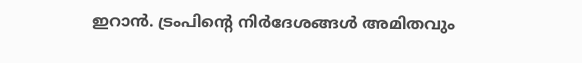ഇറാൻ. ട്രംപിന്റെ നിർദേശങ്ങൾ അമിതവും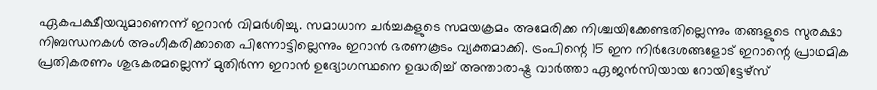ഏകപക്ഷീയവുമാണെന്ന് ഇറാൻ വിമർശിച്ചു. സമാധാന ചർച്ചകളുടെ സമയക്രമം അമേരിക്ക നിശ്ചയിക്കേണ്ടതില്ലെന്നും തങ്ങളുടെ സുരക്ഷാ നിബന്ധനകൾ അംഗീകരിക്കാതെ പിന്നോട്ടില്ലെന്നും ഇറാൻ ഭരണകൂടം വ്യക്തമാക്കി. ട്രംപിന്റെ 15 ഇന നിർദേശങ്ങളോട് ഇറാന്റെ പ്രാഥമിക പ്രതികരണം ശുഭകരമല്ലെന്ന് മുതിർന്ന ഇറാൻ ഉദ്യോഗസ്ഥനെ ഉദ്ധരിച്ച് അന്താരാഷ്ട്ര വാർത്താ ഏജൻസിയായ റോയിട്ടേഴ്‌സ്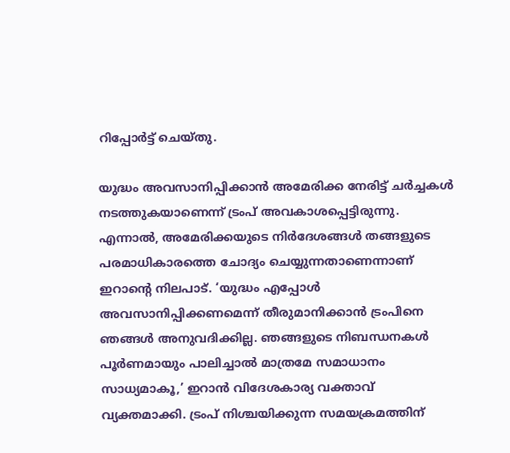റിപ്പോർട്ട് ചെയ്തു.

യുദ്ധം അവസാനിപ്പിക്കാൻ അമേരിക്ക നേരിട്ട് ചർച്ചകൾ നടത്തുകയാണെന്ന് ട്രംപ് അവകാശപ്പെട്ടിരുന്നു. എന്നാൽ, അമേരിക്കയുടെ നിർദേശങ്ങൾ തങ്ങളുടെ പരമാധികാരത്തെ ചോദ്യം ചെയ്യുന്നതാണെന്നാണ് ഇറാന്റെ നിലപാട്. ‘യുദ്ധം എപ്പോൾ അവസാനിപ്പിക്കണമെന്ന് തീരുമാനിക്കാൻ ട്രംപിനെ ഞങ്ങൾ അനുവദിക്കില്ല. ഞങ്ങളുടെ നിബന്ധനകൾ പൂർണമായും പാലിച്ചാൽ മാത്രമേ സമാധാനം സാധ്യമാകൂ,’ ഇറാൻ വിദേശകാര്യ വക്താവ് വ്യക്തമാക്കി. ട്രംപ് നിശ്ചയിക്കുന്ന സമയക്രമത്തിന്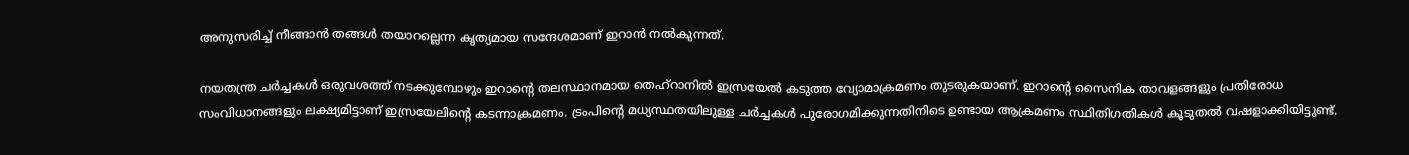അനുസരിച്ച് നീങ്ങാൻ തങ്ങൾ തയാറല്ലെന്ന കൃത്യമായ സന്ദേശമാണ് ഇറാൻ നൽകുന്നത്.

നയതന്ത്ര ചർച്ചകൾ ഒരുവശത്ത് നടക്കുമ്പോഴും ഇറാന്റെ തലസ്ഥാനമായ തെഹ്റാനിൽ ഇസ്രയേൽ കടുത്ത വ്യോമാക്രമണം തുടരുകയാണ്. ഇറാന്റെ സൈനിക താവളങ്ങളും പ്രതിരോധ സംവിധാനങ്ങളും ലക്ഷ്യമിട്ടാണ് ഇസ്രയേലിന്റെ കടന്നാക്രമണം. ട്രംപിന്റെ മധ്യസ്ഥതയിലുള്ള ചർച്ചകൾ പുരോഗമിക്കുന്നതിനിടെ ഉണ്ടായ ആക്രമണം സ്ഥിതിഗതികൾ കൂടുതൽ വഷളാക്കിയിട്ടുണ്ട്.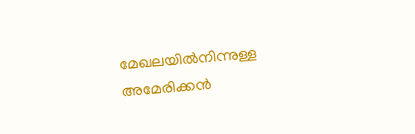മേഖലയിൽനിന്നുള്ള അമേരിക്കൻ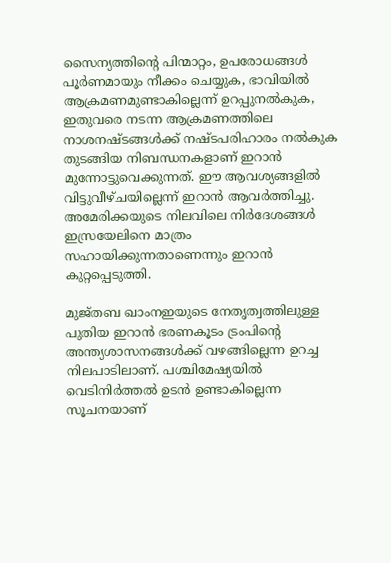സൈന്യത്തിന്റെ പിന്മാറ്റം, ഉപരോധങ്ങൾ പൂർണമായും നീക്കം ചെയ്യുക, ഭാവിയിൽ ആക്രമണമുണ്ടാകില്ലെന്ന് ഉറപ്പുനൽകുക, ഇതുവരെ നടന്ന ആക്രമണത്തിലെ നാശനഷ്ടങ്ങൾക്ക് നഷ്ടപരിഹാരം നൽകുക തുടങ്ങിയ നിബന്ധനകളാണ് ഇറാൻ മുന്നോട്ടുവെക്കുന്നത്. ഈ ആവശ്യങ്ങളിൽ വിട്ടുവീഴ്ചയില്ലെന്ന് ഇറാൻ ആവർത്തിച്ചു. അമേരിക്കയുടെ നിലവിലെ നിർദേശങ്ങൾ ഇസ്രയേലിനെ മാത്രം സഹായിക്കുന്നതാണെന്നും ഇറാൻ കുറ്റപ്പെടുത്തി.

മുജ്തബ ഖാംനഇയുടെ നേതൃത്വത്തിലുള്ള പുതിയ ഇറാൻ ഭരണകൂടം ട്രംപിന്റെ അന്ത്യശാസനങ്ങൾക്ക് വഴങ്ങില്ലെന്ന ഉറച്ച നിലപാടിലാണ്. പശ്ചിമേഷ്യയിൽ വെടിനിർത്തൽ ഉടൻ ഉണ്ടാകില്ലെന്ന സൂചനയാണ്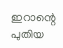ഇറാന്റെ പുതിയ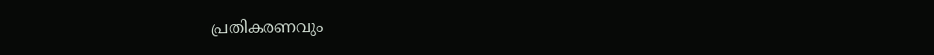പ്രതികരണവും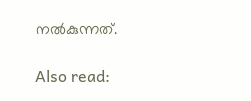നൽകുന്നത്.

Also read: